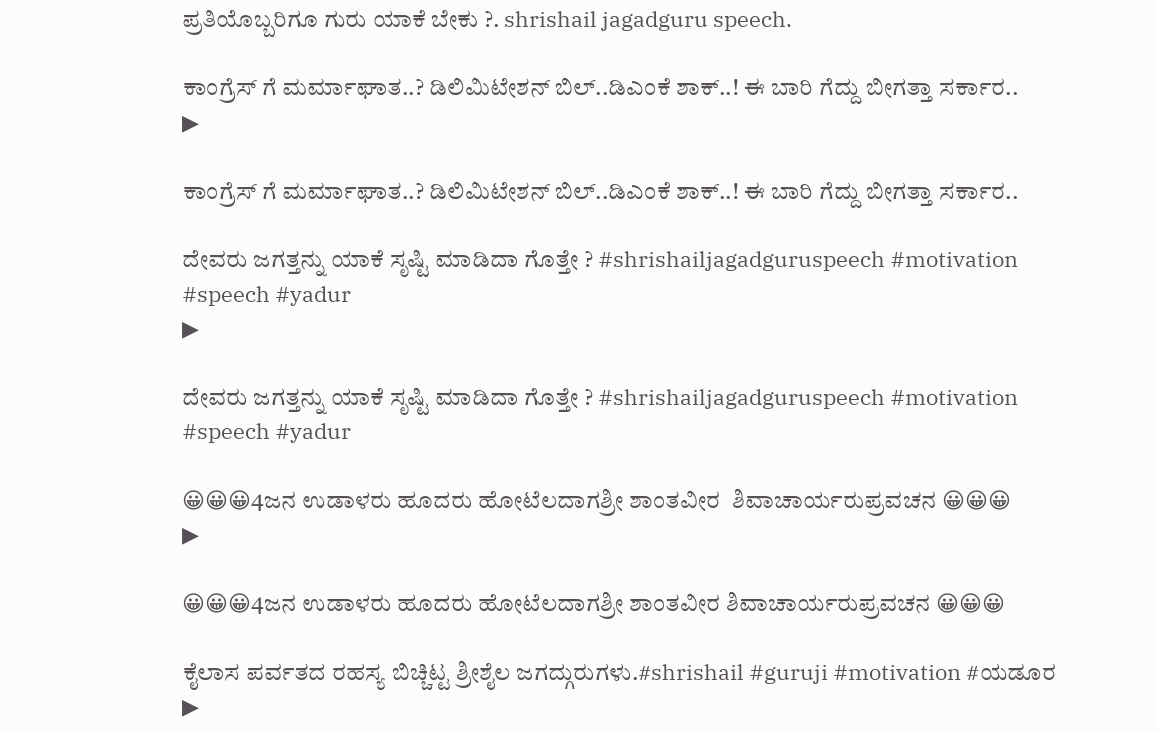ಪ್ರತಿಯೊಬ್ಬರಿಗೂ ಗುರು ಯಾಕೆ ಬೇಕು ?. shrishail jagadguru speech.

ಕಾಂಗ್ರೆಸ್ ಗೆ ಮರ್ಮಾಘಾತ..? ಡಿಲಿಮಿಟೇಶನ್ ಬಿಲ್..ಡಿಎಂಕೆ ಶಾಕ್..! ಈ ಬಾರಿ ಗೆದ್ದು ಬೀಗತ್ತಾ ಸರ್ಕಾರ..
▶

ಕಾಂಗ್ರೆಸ್ ಗೆ ಮರ್ಮಾಘಾತ..? ಡಿಲಿಮಿಟೇಶನ್ ಬಿಲ್..ಡಿಎಂಕೆ ಶಾಕ್..! ಈ ಬಾರಿ ಗೆದ್ದು ಬೀಗತ್ತಾ ಸರ್ಕಾರ..

ದೇವರು ಜಗತ್ತನ್ನು ಯಾಕೆ ಸೃಷ್ಟಿ ಮಾಡಿದಾ ಗೊತ್ತೇ ? #shrishailjagadguruspeech #motivation #speech #yadur
▶

ದೇವರು ಜಗತ್ತನ್ನು ಯಾಕೆ ಸೃಷ್ಟಿ ಮಾಡಿದಾ ಗೊತ್ತೇ ? #shrishailjagadguruspeech #motivation #speech #yadur

😀😀😀4ಜನ ಉಡಾಳರು ಹೂದರು ಹೋಟೆಲದಾಗಶ್ರೀ ಶಾಂತವೀರ  ಶಿವಾಚಾರ್ಯರುಪ್ರವಚನ 😀😀😀
▶

😀😀😀4ಜನ ಉಡಾಳರು ಹೂದರು ಹೋಟೆಲದಾಗಶ್ರೀ ಶಾಂತವೀರ ಶಿವಾಚಾರ್ಯರುಪ್ರವಚನ 😀😀😀

ಕೈಲಾಸ ಪರ್ವತದ ರಹಸ್ಯ ಬಿಚ್ಚಿಟ್ಟ ಶ್ರೀಶೈಲ ಜಗದ್ಗುರುಗಳು.#shrishail #guruji #motivation #ಯಡೂರ
▶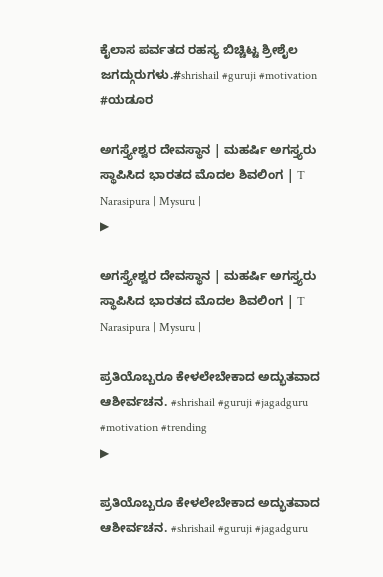ಕೈಲಾಸ ಪರ್ವತದ ರಹಸ್ಯ ಬಿಚ್ಚಿಟ್ಟ ಶ್ರೀಶೈಲ ಜಗದ್ಗುರುಗಳು.#shrishail #guruji #motivation #ಯಡೂರ

ಅಗಸ್ತ್ಯೇಶ್ವರ ದೇವಸ್ಥಾನ | ಮಹರ್ಷಿ ಅಗಸ್ತ್ಯರು ಸ್ಥಾಪಿಸಿದ ಭಾರತದ ಮೊದಲ ಶಿವಲಿಂಗ | T Narasipura | Mysuru |
▶

ಅಗಸ್ತ್ಯೇಶ್ವರ ದೇವಸ್ಥಾನ | ಮಹರ್ಷಿ ಅಗಸ್ತ್ಯರು ಸ್ಥಾಪಿಸಿದ ಭಾರತದ ಮೊದಲ ಶಿವಲಿಂಗ | T Narasipura | Mysuru |

ಪ್ರತಿಯೊಬ್ಬರೂ ಕೇಳಲೇಬೇಕಾದ ಅದ್ಭುತವಾದ ಆಶೀರ್ವಚನ. #shrishail #guruji #jagadguru #motivation #trending
▶

ಪ್ರತಿಯೊಬ್ಬರೂ ಕೇಳಲೇಬೇಕಾದ ಅದ್ಭುತವಾದ ಆಶೀರ್ವಚನ. #shrishail #guruji #jagadguru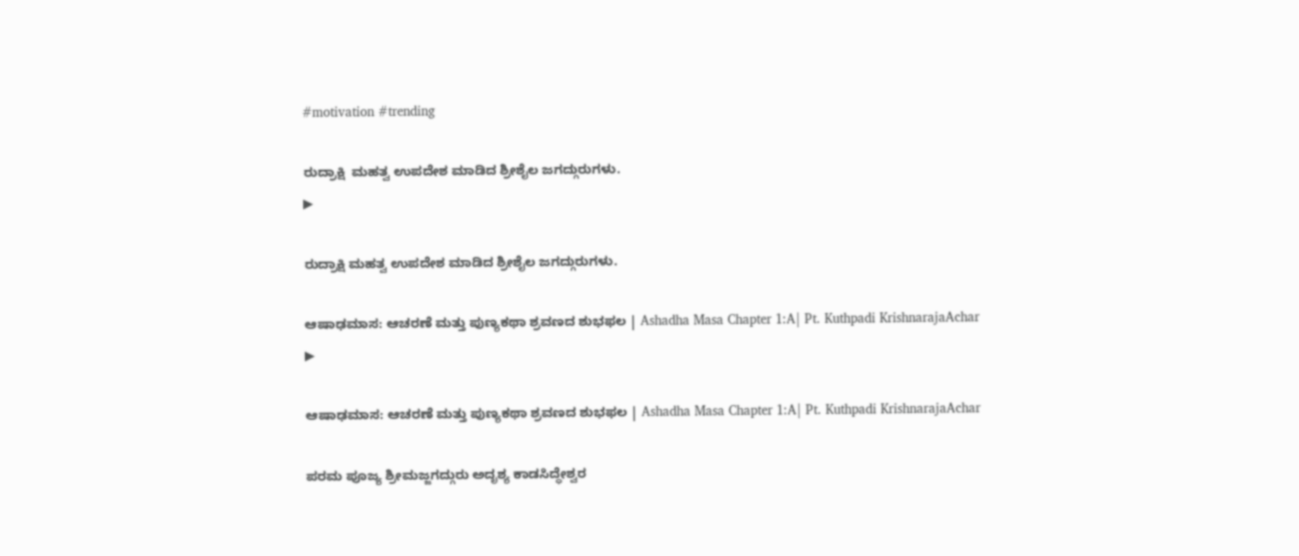#motivation #trending

ರುದ್ರಾಕ್ಷಿ  ಮಹತ್ವ ಉಪದೇಶ ಮಾಡಿದ ಶ್ರೀಶೈಲ ಜಗದ್ಗುರುಗಳು.
▶

ರುದ್ರಾಕ್ಷಿ ಮಹತ್ವ ಉಪದೇಶ ಮಾಡಿದ ಶ್ರೀಶೈಲ ಜಗದ್ಗುರುಗಳು.

ಆಷಾಢಮಾಸ: ಆಚರಣೆ ಮತ್ತು ಪುಣ್ಯಕಥಾ ಶ್ರವಣದ ಶುಭಫಲ | Ashadha Masa Chapter 1:A| Pt. Kuthpadi KrishnarajaAchar
▶

ಆಷಾಢಮಾಸ: ಆಚರಣೆ ಮತ್ತು ಪುಣ್ಯಕಥಾ ಶ್ರವಣದ ಶುಭಫಲ | Ashadha Masa Chapter 1:A| Pt. Kuthpadi KrishnarajaAchar

ಪರಮ ಪೂಜ್ಯ ಶ್ರೀಮಜ್ಜಗದ್ಗುರು ಅದೃಶ್ಯ ಕಾಡಸಿದ್ಧೇಶ್ವರ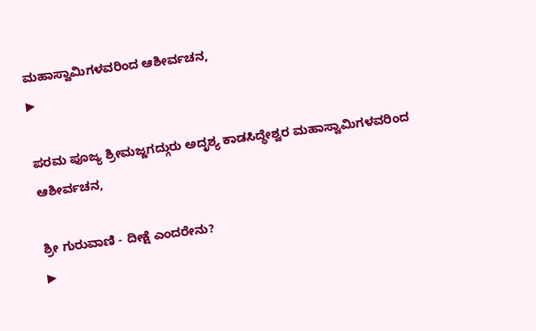ಮಹಾಸ್ವಾಮಿಗಳವರಿಂದ ಆಶೀರ್ವಚನ,
▶

ಪರಮ ಪೂಜ್ಯ ಶ್ರೀಮಜ್ಜಗದ್ಗುರು ಅದೃಶ್ಯ ಕಾಡಸಿದ್ಧೇಶ್ವರ ಮಹಾಸ್ವಾಮಿಗಳವರಿಂದ ಆಶೀರ್ವಚನ,

ಶ್ರೀ ಗುರುವಾಣಿ - ದೀಕ್ಷೆ ಎಂದರೇನು?
▶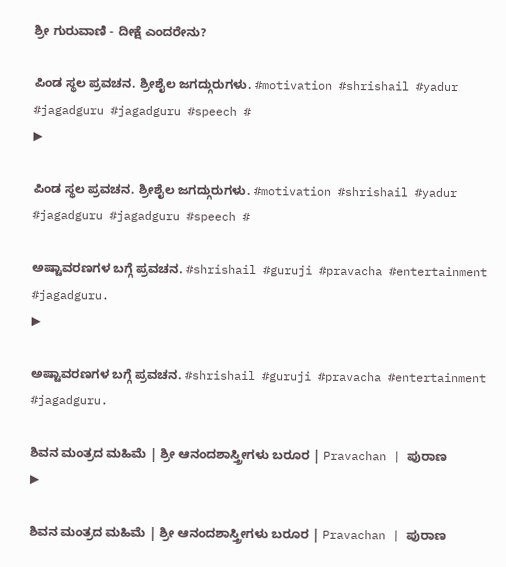ಶ್ರೀ ಗುರುವಾಣಿ - ದೀಕ್ಷೆ ಎಂದರೇನು?

ಪಿಂಡ ಸ್ಥಲ ಪ್ರವಚನ. ಶ್ರೀಶೈಲ ಜಗದ್ಗುರುಗಳು. #motivation #shrishail #yadur #jagadguru #jagadguru #speech #
▶

ಪಿಂಡ ಸ್ಥಲ ಪ್ರವಚನ. ಶ್ರೀಶೈಲ ಜಗದ್ಗುರುಗಳು. #motivation #shrishail #yadur #jagadguru #jagadguru #speech #

ಅಷ್ಟಾವರಣಗಳ ಬಗ್ಗೆ ಪ್ರವಚನ. #shrishail #guruji #pravacha #entertainment #jagadguru.
▶

ಅಷ್ಟಾವರಣಗಳ ಬಗ್ಗೆ ಪ್ರವಚನ. #shrishail #guruji #pravacha #entertainment #jagadguru.

ಶಿವನ ಮಂತ್ರದ ಮಹಿಮೆ | ಶ್ರೀ ಆನಂದಶಾಸ್ತ್ರೀಗಳು ಬರೂರ | Pravachan | ಪುರಾಣ
▶

ಶಿವನ ಮಂತ್ರದ ಮಹಿಮೆ | ಶ್ರೀ ಆನಂದಶಾಸ್ತ್ರೀಗಳು ಬರೂರ | Pravachan | ಪುರಾಣ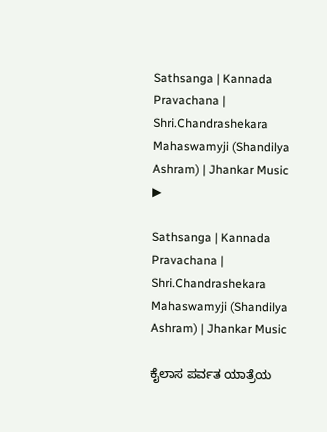Sathsanga | Kannada Pravachana | Shri.Chandrashekara Mahaswamyji (Shandilya Ashram) | Jhankar Music
▶

Sathsanga | Kannada Pravachana | Shri.Chandrashekara Mahaswamyji (Shandilya Ashram) | Jhankar Music

ಕೈಲಾಸ ಪರ್ವತ ಯಾತ್ರೆಯ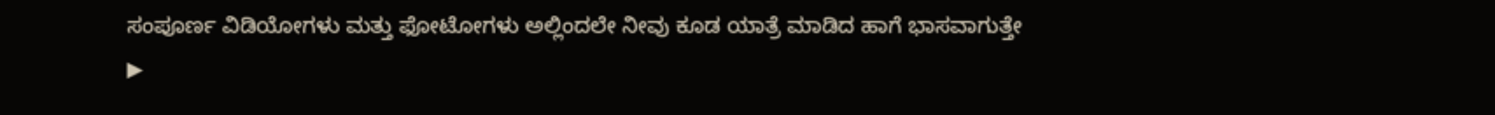ಸಂಪೂರ್ಣ ವಿಡಿಯೋಗಳು ಮತ್ತು ಫೋಟೋಗಳು ಅಲ್ಲಿಂದಲೇ ನೀವು ಕೂಡ ಯಾತ್ರೆ ಮಾಡಿದ ಹಾಗೆ ಭಾಸವಾಗುತ್ತೇ
▶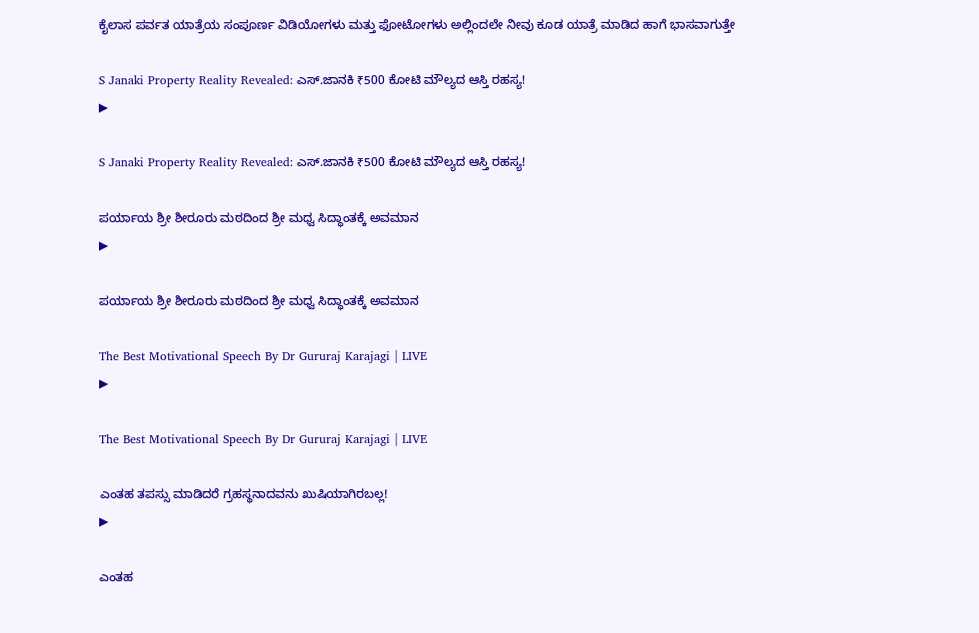ಕೈಲಾಸ ಪರ್ವತ ಯಾತ್ರೆಯ ಸಂಪೂರ್ಣ ವಿಡಿಯೋಗಳು ಮತ್ತು ಫೋಟೋಗಳು ಅಲ್ಲಿಂದಲೇ ನೀವು ಕೂಡ ಯಾತ್ರೆ ಮಾಡಿದ ಹಾಗೆ ಭಾಸವಾಗುತ್ತೇ

S Janaki Property Reality Revealed: ಎಸ್.ಜಾನಕಿ ₹500 ಕೋಟಿ ಮೌಲ್ಯದ ಆಸ್ತಿ ರಹಸ್ಯ!
▶

S Janaki Property Reality Revealed: ಎಸ್.ಜಾನಕಿ ₹500 ಕೋಟಿ ಮೌಲ್ಯದ ಆಸ್ತಿ ರಹಸ್ಯ!

ಪರ್ಯಾಯ ಶ್ರೀ ಶೀರೂರು ಮಠದಿಂದ ಶ್ರೀ ಮಧ್ವ ಸಿದ್ಧಾಂತಕ್ಕೆ ಅವಮಾನ
▶

ಪರ್ಯಾಯ ಶ್ರೀ ಶೀರೂರು ಮಠದಿಂದ ಶ್ರೀ ಮಧ್ವ ಸಿದ್ಧಾಂತಕ್ಕೆ ಅವಮಾನ

The Best Motivational Speech By Dr Gururaj Karajagi | LIVE
▶

The Best Motivational Speech By Dr Gururaj Karajagi | LIVE

ಎಂತಹ ತಪಸ್ಸು ಮಾಡಿದರೆ ಗ್ರಹಸ್ಥನಾದವನು ಖುಷಿಯಾಗಿರಬಲ್ಲ!
▶

ಎಂತಹ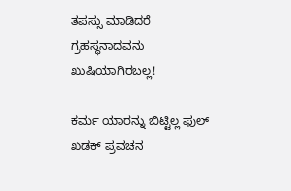ತಪಸ್ಸು ಮಾಡಿದರೆ ಗ್ರಹಸ್ಥನಾದವನು ಖುಷಿಯಾಗಿರಬಲ್ಲ!

ಕರ್ಮ ಯಾರನ್ನು ಬಿಟ್ಟಿಲ್ಲ ಫುಲ್ ಖಡಕ್ ಪ್ರವಚನ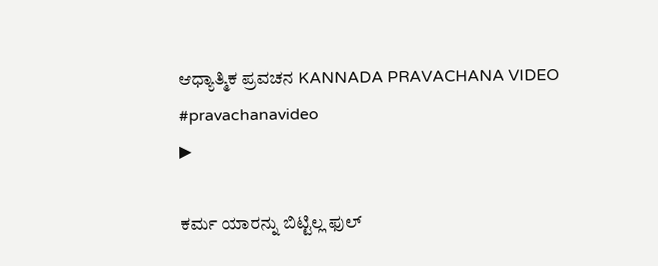ಆಧ್ಯಾತ್ಮಿಕ ಪ್ರವಚನ KANNADA PRAVACHANA VIDEO #pravachanavideo
▶

ಕರ್ಮ ಯಾರನ್ನು ಬಿಟ್ಟಿಲ್ಲ ಫುಲ್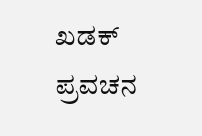ಖಡಕ್ ಪ್ರವಚನ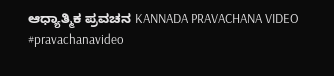ಆಧ್ಯಾತ್ಮಿಕ ಪ್ರವಚನ KANNADA PRAVACHANA VIDEO #pravachanavideo